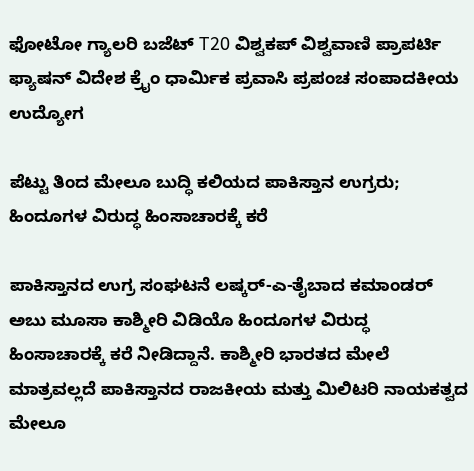ಫೋಟೋ ಗ್ಯಾಲರಿ ಬಜೆಟ್ T20 ವಿಶ್ವಕಪ್ ವಿಶ್ವವಾಣಿ ಪ್ರಾಪರ್ಟಿ ಫ್ಯಾಷನ್ ವಿದೇಶ ಕ್ರೈಂ ಧಾರ್ಮಿಕ ಪ್ರವಾಸಿ ಪ್ರಪಂಚ ಸಂಪಾದಕೀಯ ಉದ್ಯೋಗ

ಪೆಟ್ಟು ತಿಂದ ಮೇಲೂ ಬುದ್ಧಿ ಕಲಿಯದ ಪಾಕಿಸ್ತಾನ ಉಗ್ರರು; ಹಿಂದೂಗಳ ವಿರುದ್ಧ ಹಿಂಸಾಚಾರಕ್ಕೆ ಕರೆ

ಪಾಕಿಸ್ತಾನದ ಉಗ್ರ ಸಂಘಟನೆ ಲಷ್ಕರ್‌-ಎ-ತೈಬಾದ ಕಮಾಂಡರ್‌ ಅಬು ಮೂಸಾ ಕಾಶ್ಮೀರಿ ವಿಡಿಯೊ ಹಿಂದೂಗಳ ವಿರುದ್ಧ ಹಿಂಸಾಚಾರಕ್ಕೆ ಕರೆ ನೀಡಿದ್ದಾನೆ. ಕಾಶ್ಮೀರಿ ಭಾರತದ ಮೇಲೆ ಮಾತ್ರವಲ್ಲದೆ ಪಾಕಿಸ್ತಾನದ ರಾಜಕೀಯ ಮತ್ತು ಮಿಲಿಟರಿ ನಾಯಕತ್ವದ ಮೇಲೂ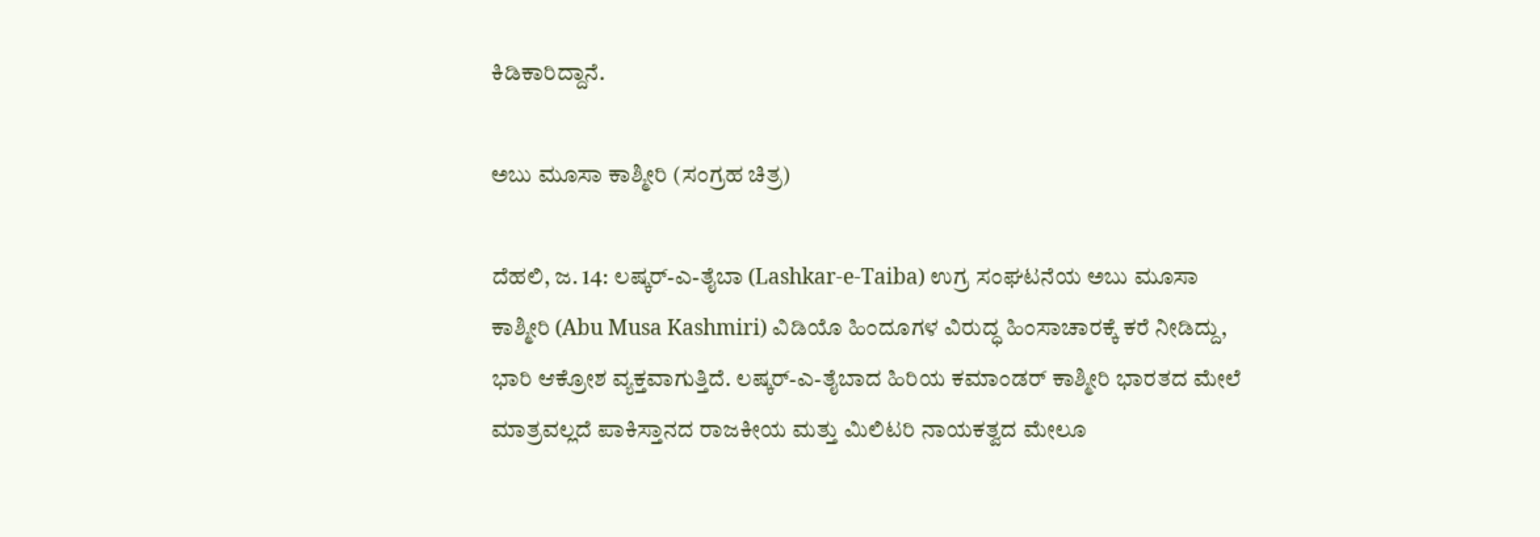ಕಿಡಿಕಾರಿದ್ದಾನೆ.

ಅಬು ಮೂಸಾ ಕಾಶ್ಮೀರಿ (ಸಂಗ್ರಹ ಚಿತ್ರ)

ದೆಹಲಿ, ಜ. 14: ಲಷ್ಕರ್‌-ಎ-ತೈಬಾ (Lashkar-e-Taiba) ಉಗ್ರ ಸಂಘಟನೆಯ ಅಬು ಮೂಸಾ ಕಾಶ್ಮೀರಿ (Abu Musa Kashmiri) ವಿಡಿಯೊ ಹಿಂದೂಗಳ ವಿರುದ್ಧ ಹಿಂಸಾಚಾರಕ್ಕೆ ಕರೆ ನೀಡಿದ್ದು, ಭಾರಿ ಆಕ್ರೋಶ ವ್ಯಕ್ತವಾಗುತ್ತಿದೆ. ಲಷ್ಕರ್-ಎ-ತೈಬಾದ ಹಿರಿಯ ಕಮಾಂಡರ್ ಕಾಶ್ಮೀರಿ ಭಾರತದ ಮೇಲೆ ಮಾತ್ರವಲ್ಲದೆ ಪಾಕಿಸ್ತಾನದ ರಾಜಕೀಯ ಮತ್ತು ಮಿಲಿಟರಿ ನಾಯಕತ್ವದ ಮೇಲೂ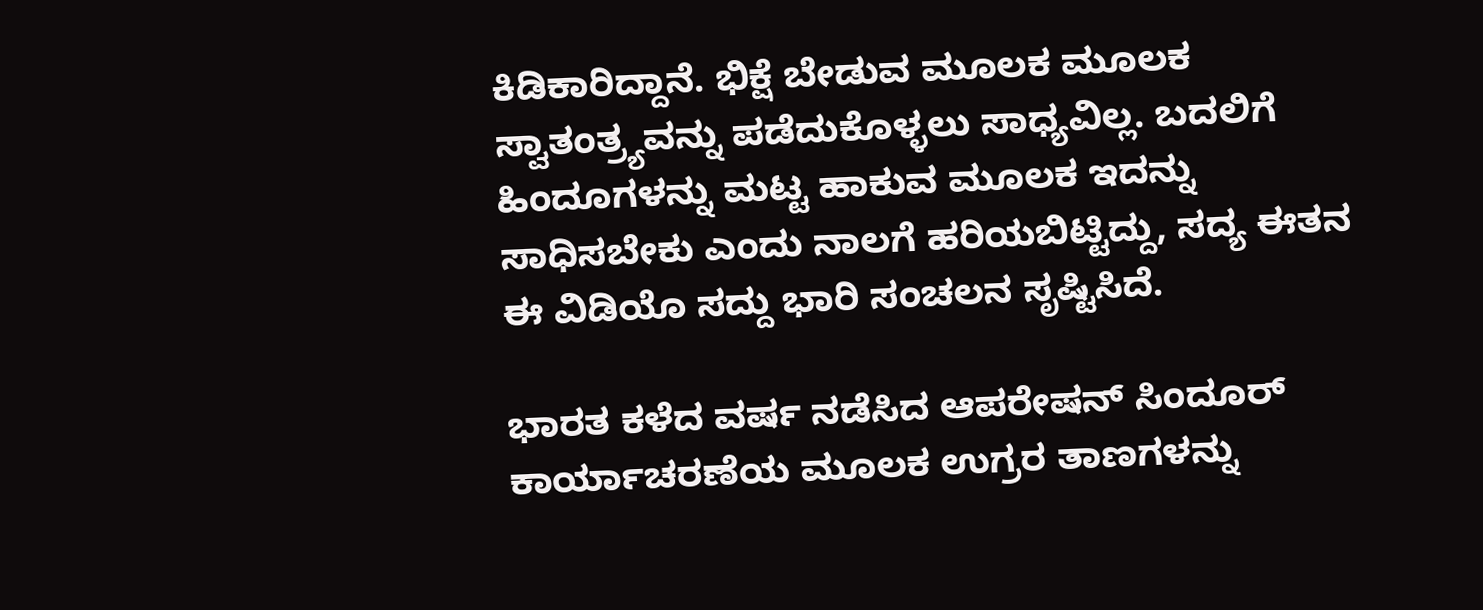ಕಿಡಿಕಾರಿದ್ದಾನೆ. ಭಿಕ್ಷೆ ಬೇಡುವ ಮೂಲಕ ಮೂಲಕ ಸ್ವಾತಂತ್ರ್ಯವನ್ನು ಪಡೆದುಕೊಳ್ಳಲು ಸಾಧ್ಯವಿಲ್ಲ. ಬದಲಿಗೆ ಹಿಂದೂಗಳನ್ನು ಮಟ್ಟ ಹಾಕುವ ಮೂಲಕ ಇದನ್ನು ಸಾಧಿಸಬೇಕು ಎಂದು ನಾಲಗೆ ಹರಿಯಬಿಟ್ಟಿದ್ದು, ಸದ್ಯ ಈತನ ಈ ವಿಡಿಯೊ ಸದ್ದು ಭಾರಿ ಸಂಚಲನ ಸೃಷ್ಟಿಸಿದೆ.

ಭಾರತ ಕಳೆದ ವರ್ಷ ನಡೆಸಿದ ಆಪರೇಷನ್‌ ಸಿಂದೂರ್‌ ಕಾರ್ಯಾಚರಣೆಯ ಮೂಲಕ ಉಗ್ರರ ತಾಣಗಳನ್ನು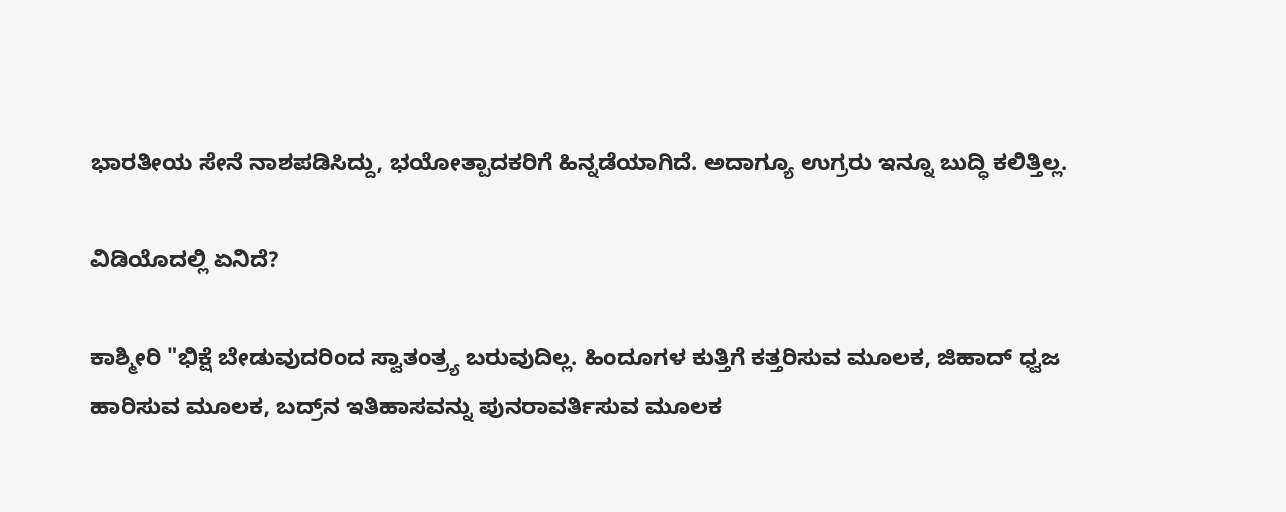ಭಾರತೀಯ ಸೇನೆ ನಾಶಪಡಿಸಿದ್ದು, ಭಯೋತ್ಪಾದಕರಿಗೆ ಹಿನ್ನಡೆಯಾಗಿದೆ. ಅದಾಗ್ಯೂ ಉಗ್ರರು ಇನ್ನೂ ಬು‍ದ್ಧಿ ಕಲಿತ್ತಿಲ್ಲ.

ವಿಡಿಯೊದಲ್ಲಿ ಏನಿದೆ?

ಕಾಶ್ಮೀರಿ "ಭಿಕ್ಷೆ ಬೇಡುವುದರಿಂದ ಸ್ವಾತಂತ್ರ್ಯ ಬರುವುದಿಲ್ಲ. ಹಿಂದೂಗಳ ಕುತ್ತಿಗೆ ಕತ್ತರಿಸುವ ಮೂಲಕ, ಜಿಹಾದ್‌ ಧ್ವಜ ಹಾರಿಸುವ ಮೂಲಕ, ಬದ್ರ್‌ನ ಇತಿಹಾಸವನ್ನು ಪುನರಾವರ್ತಿಸುವ ಮೂಲಕ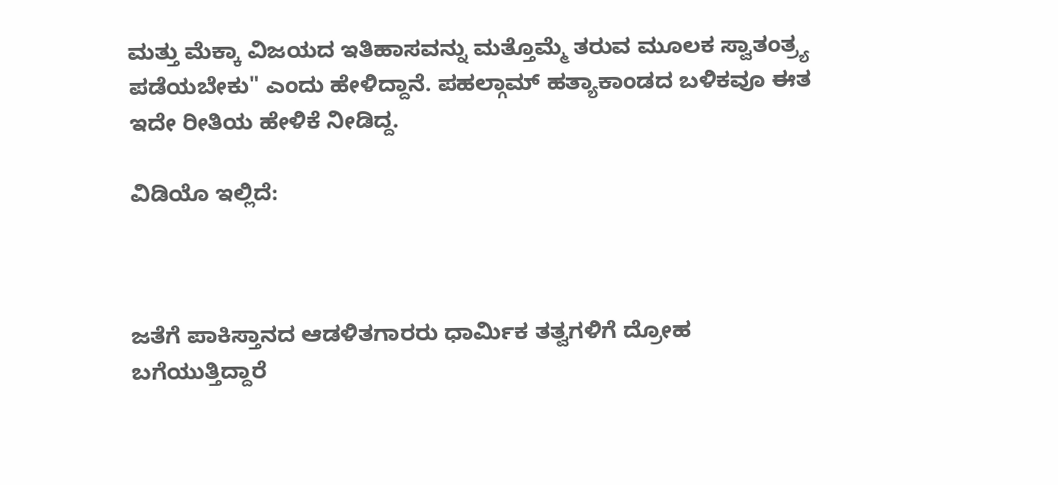ಮತ್ತು ಮೆಕ್ಕಾ ವಿಜಯದ ಇತಿಹಾಸವನ್ನು ಮತ್ತೊಮ್ಮೆ ತರುವ ಮೂಲಕ ಸ್ವಾತಂತ್ರ್ಯ ಪಡೆಯಬೇಕು" ಎಂದು ಹೇಳಿದ್ದಾನೆ. ಪಹಲ್ಗಾಮ್‌ ಹತ್ಯಾಕಾಂಡದ ಬಳಿಕವೂ ಈತ ಇದೇ ರೀತಿಯ ಹೇಳಿಕೆ ನೀಡಿದ್ದ.

ವಿಡಿಯೊ ಇಲ್ಲಿದೆ:



ಜತೆಗೆ ಪಾಕಿಸ್ತಾನದ ಆಡಳಿತಗಾರರು ಧಾರ್ಮಿಕ ತತ್ವಗಳಿಗೆ ದ್ರೋಹ ಬಗೆಯುತ್ತಿದ್ದಾರೆ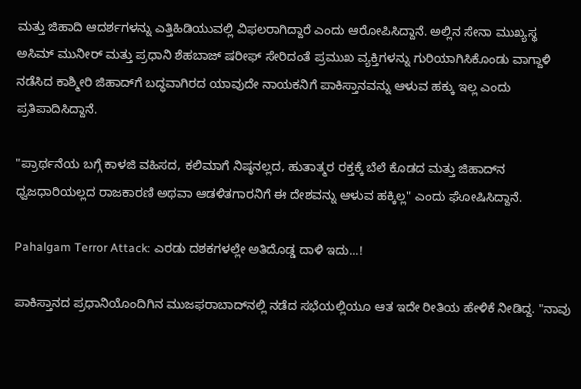ಮತ್ತು ಜಿಹಾದಿ ಆದರ್ಶಗಳನ್ನು ಎತ್ತಿಹಿಡಿಯುವಲ್ಲಿ ವಿಫಲರಾಗಿದ್ದಾರೆ ಎಂದು ಆರೋಪಿಸಿದ್ದಾನೆ. ಅಲ್ಲಿನ ಸೇನಾ ಮುಖ್ಯಸ್ಥ ಅಸಿಮ್ ಮುನೀರ್ ಮತ್ತು ಪ್ರಧಾನಿ ಶೆಹಬಾಜ್ ಷರೀಫ್ ಸೇರಿದಂತೆ ಪ್ರಮುಖ ವ್ಯಕ್ತಿಗಳನ್ನು ಗುರಿಯಾಗಿಸಿಕೊಂಡು ವಾಗ್ದಾಳಿ ನಡೆಸಿದ ಕಾಶ್ಮೀರಿ ಜಿಹಾದ್‌ಗೆ ಬದ್ಧವಾಗಿರದ ಯಾವುದೇ ನಾಯಕನಿಗೆ ಪಾಕಿಸ್ತಾನವನ್ನು ಆಳುವ ಹಕ್ಕು ಇಲ್ಲ ಎಂದು ಪ್ರತಿಪಾದಿಸಿದ್ದಾನೆ.

"ಪ್ರಾರ್ಥನೆಯ ಬಗ್ಗೆ ಕಾಳಜಿ ವಹಿಸದ, ಕಲಿಮಾಗೆ ನಿಷ್ಠನಲ್ಲದ, ಹುತಾತ್ಮರ ರಕ್ತಕ್ಕೆ ಬೆಲೆ ಕೊಡದ ಮತ್ತು ಜಿಹಾದ್‌ನ ಧ್ವಜಧಾರಿಯಲ್ಲದ ರಾಜಕಾರಣಿ ಅಥವಾ ಆಡಳಿತಗಾರನಿಗೆ ಈ ದೇಶವನ್ನು ಆಳುವ ಹಕ್ಕಿಲ್ಲ" ಎಂದು ಘೋಷಿಸಿದ್ದಾನೆ.

Pahalgam Terror Attack: ಎರಡು ದಶಕಗಳಲ್ಲೇ ಅತಿದೊಡ್ಡ ದಾಳಿ ಇದು...!

ಪಾಕಿಸ್ತಾನದ ಪ್ರಧಾನಿಯೊಂದಿಗಿನ ಮುಜಫರಾಬಾದ್‌ನಲ್ಲಿ ನಡೆದ ಸಭೆಯಲ್ಲಿಯೂ ಆತ ಇದೇ ರೀತಿಯ ಹೇಳಿಕೆ ನೀಡಿದ್ದ. "ನಾವು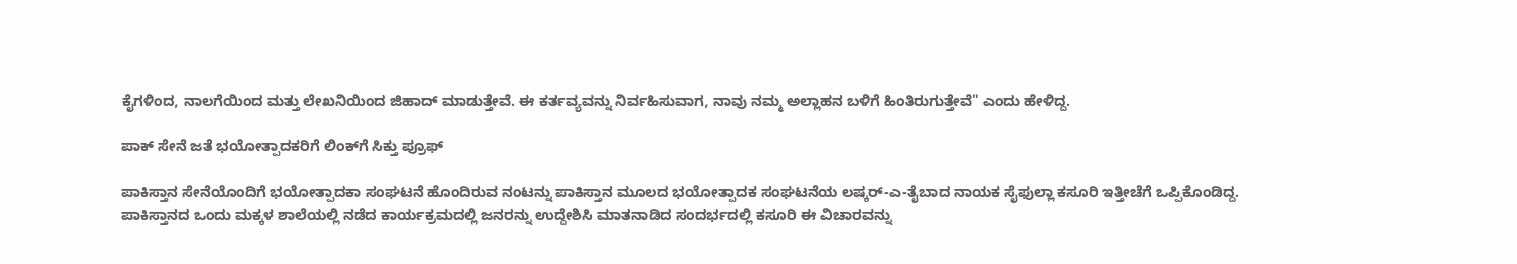ಕೈಗಳಿಂದ, ನಾಲಗೆಯಿಂದ ಮತ್ತು ಲೇಖನಿಯಿಂದ ಜಿಹಾದ್ ಮಾಡುತ್ತೇವೆ. ಈ ಕರ್ತವ್ಯವನ್ನು ನಿರ್ವಹಿಸುವಾಗ, ನಾವು ನಮ್ಮ ಅಲ್ಲಾಹನ ಬಳಿಗೆ ಹಿಂತಿರುಗುತ್ತೇವೆ" ಎಂದು ಹೇಳಿದ್ದ.

ಪಾಕ್‌ ಸೇನೆ ಜತೆ ಭಯೋತ್ಪಾದಕರಿಗೆ ಲಿಂಕ್‌ಗೆ ಸಿಕ್ತು ಪ್ರೂಫ್‌

ಪಾಕಿಸ್ತಾನ ಸೇನೆಯೊಂದಿಗೆ ಭಯೋತ್ಪಾದಕಾ ಸಂಘಟನೆ ಹೊಂದಿರುವ ನಂಟನ್ನು ಪಾಕಿಸ್ತಾನ ಮೂಲದ ಭಯೋತ್ಪಾದಕ ಸಂಘಟನೆಯ ಲಷ್ಕರ್-ಎ-ತೈಬಾದ ನಾಯಕ ಸೈಫುಲ್ಲಾ ಕಸೂರಿ ಇತ್ತೀಚೆಗೆ ಒಪ್ಪಿಕೊಂಡಿದ್ದ. ಪಾಕಿಸ್ತಾನದ ಒಂದು ಮಕ್ಕಳ ಶಾಲೆಯಲ್ಲಿ ನಡೆದ ಕಾರ್ಯಕ್ರಮದಲ್ಲಿ ಜನರನ್ನು ಉದ್ದೇಶಿಸಿ ಮಾತನಾಡಿದ ಸಂದರ್ಭದಲ್ಲಿ ಕಸೂರಿ ಈ ವಿಚಾರವನ್ನು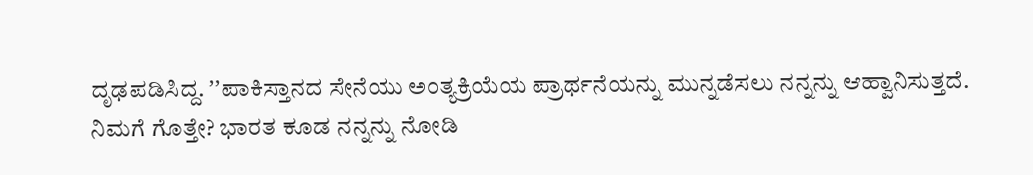ದೃಢಪಡಿಸಿದ್ದ. ʼʼಪಾಕಿಸ್ತಾನದ ಸೇನೆಯು ಅಂತ್ಯಕ್ರಿಯೆಯ ಪ್ರಾರ್ಥನೆಯನ್ನು ಮುನ್ನಡೆಸಲು ನನ್ನನ್ನು ಆಹ್ವಾನಿಸುತ್ತದೆ. ನಿಮಗೆ ಗೊತ್ತೇ? ಭಾರತ ಕೂಡ ನನ್ನನ್ನು ನೋಡಿ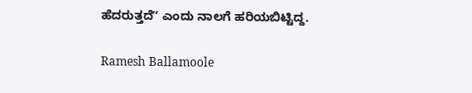ಹೆದರುತ್ತದೆʼʼ ಎಂದು ನಾಲಗೆ ಹರಿಯಬಿಟ್ಟಿದ್ದ.

Ramesh Ballamoole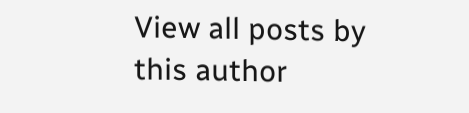View all posts by this author